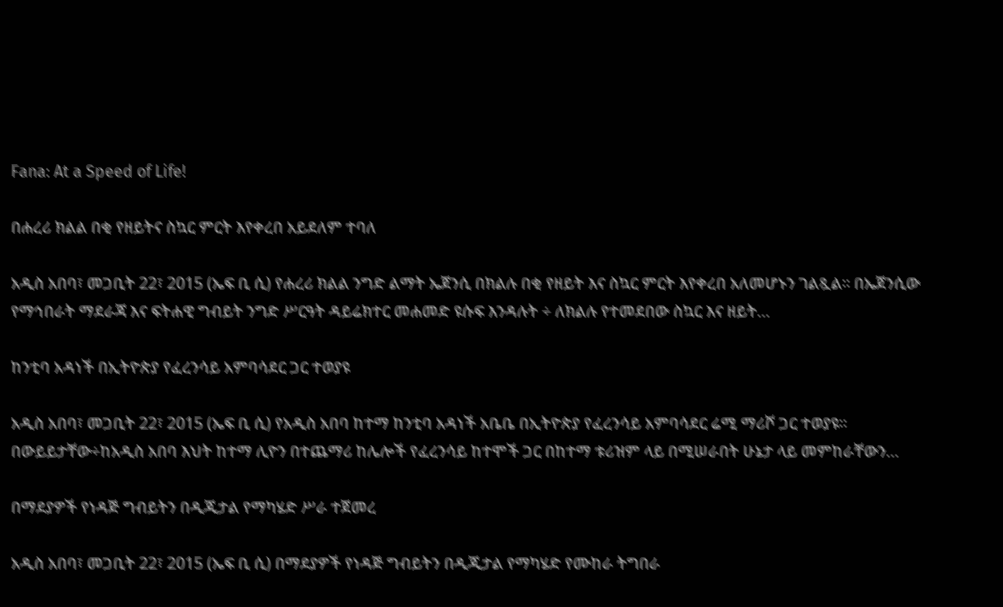Fana: At a Speed of Life!

በሐረሪ ክልል በቂ የዘይትና ስኳር ምርት እየቀረበ አይደለም ተባለ

አዲስ አበባ፣ መጋቢት 22፣ 2015 (ኤፍ ቢ ሲ) የሐረሪ ክልል ንግድ ልማት ኤጀንሲ በክልሉ በቂ የዘይት እና ስኳር ምርት እየቀረበ አለመሆኑን ገልጿል፡፡ በኤጀንሲው የማኅበራት ማደራጃ እና ፍትሐዊ ግብይት ንግድ ሥርዓት ዳይሬክተር መሐመድ ዩሱፍ እንዳሉት ÷ ለክልሉ የተመደበው ስኳር እና ዘይት…

ከንቲባ አዳነች በኢትዮጵያ የፈረንሳይ አምባሳደር ጋር ተወያዩ

አዲስ አበባ፣ መጋቢት 22፣ 2015 (ኤፍ ቢ ሲ) የአዲስ አበባ ከተማ ከንቲባ አዳነች አቤቤ በኢትዮጵያ የፈረንሳይ አምባሳደር ሬሚ ማሪሾ ጋር ተወያዩ፡፡ በውይይታቸው÷ከአዲስ አበባ እህት ከተማ ሊዮን በተጨማሪ ከሌሎች የፈረንሳይ ከተሞች ጋር በከተማ ቱሪዝም ላይ በሚሠራበት ሁኔታ ላይ መምከራቸውን…

በማደያዎች የነዳጅ ግብይትን በዲጂታል የማካሄድ ሥራ ተጀመረ

አዲስ አበባ፣ መጋቢት 22፣ 2015 (ኤፍ ቢ ሲ) በማደያዎች የነዳጅ ግብይትን በዲጂታል የማካሄድ የሙከራ ትግበራ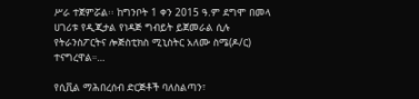ሥራ ተጀምሯል፡፡ ከግንቦት 1 ቀን 2015 ዓ.ም ደግሞ በመላ ሀገሪቱ የዲጂታል የነዳጅ ግብይት ይጀመራል ሲሉ የትራንስፖርትና ሎጅስቲክስ ሚኒስትር አለሙ ስሜ(ዶ/ር) ተናግረዋል።…

የሲቪል ማሕበረሰብ ድርጅቶች ባለስልጣን፣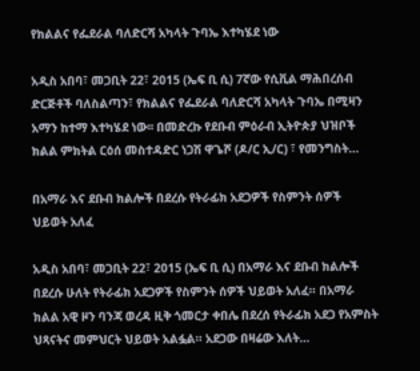የክልልና የፌደራል ባለድርሻ አካላት ጉባኤ እተካሄደ ነው

አዲስ አበባ፣ መጋቢት 22፣ 2015 (ኤፍ ቢ ሲ) 7ኛው የሲቪል ማሕበረሰብ ድርጅቶች ባለስልጣን፣ የክልልና የፌደራል ባለድርሻ አካላት ጉባኤ በሚዛን አማን ከተማ እተካሄደ ነው፡፡ በመድረኩ የደቡብ ምዕራብ ኢትዮጵያ ህዝቦች ክልል ምክትል ርዕሰ መስተዳድር ነጋሽ ዋጌሾ (ዶ/ር ኢ/ር) ፣ የመንግስት…

በአማራ እና ደቡብ ክልሎች በደረሱ የትራፊክ አደጋዎች የስምንት ሰዎች ህይወት አለፈ

አዲስ አበባ፣ መጋቢት 22፣ 2015 (ኤፍ ቢ ሲ) በአማራ እና ደቡብ ክልሎች በደረሱ ሁለት የትራፊክ አደጋዎች የስምንት ሰዎች ህይወት አለፈ። በአማራ ክልል አዊ ዞን ባንጃ ወረዳ ዚቅ ጎመርታ ቀበሌ በደረሰ የትራፊክ አደጋ የአምስት ህጻናትና መምህርት ህይወት አልፏል። አደጋው በዛሬው እለት…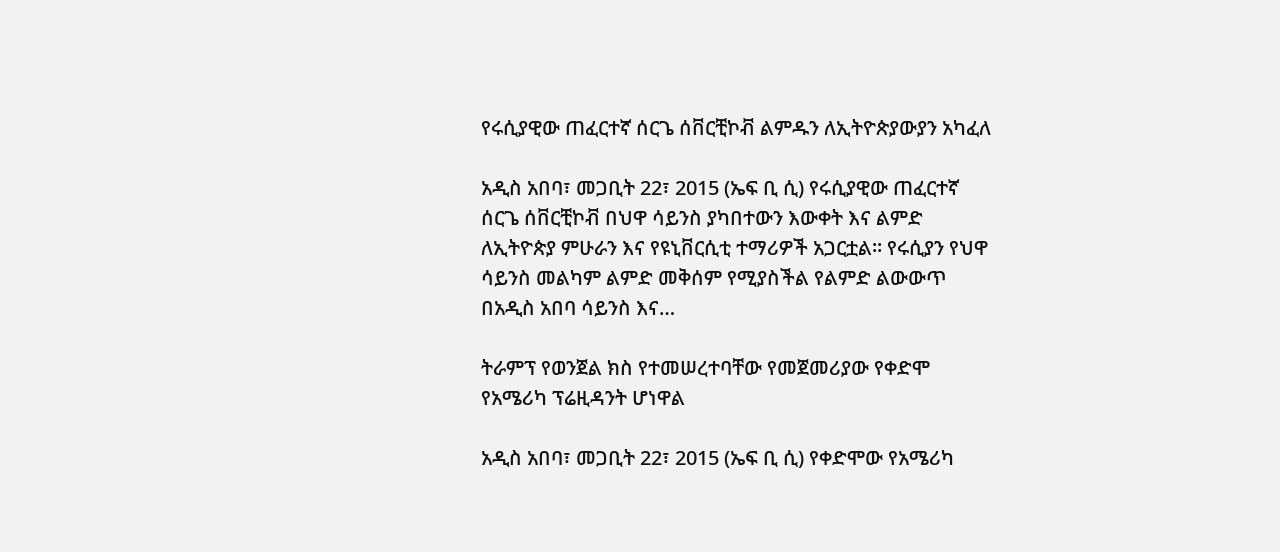የሩሲያዊው ጠፈርተኛ ሰርጌ ሰቨርቺኮቭ ልምዱን ለኢትዮጵያውያን አካፈለ

አዲስ አበባ፣ መጋቢት 22፣ 2015 (ኤፍ ቢ ሲ) የሩሲያዊው ጠፈርተኛ ሰርጌ ሰቨርቺኮቭ በህዋ ሳይንስ ያካበተውን እውቀት እና ልምድ ለኢትዮጵያ ምሁራን እና የዩኒቨርሲቲ ተማሪዎች አጋርቷል፡፡ የሩሲያን የህዋ ሳይንስ መልካም ልምድ መቅሰም የሚያስችል የልምድ ልውውጥ በአዲስ አበባ ሳይንስ እና…

ትራምፕ የወንጀል ክስ የተመሠረተባቸው የመጀመሪያው የቀድሞ የአሜሪካ ፕሬዚዳንት ሆነዋል

አዲስ አበባ፣ መጋቢት 22፣ 2015 (ኤፍ ቢ ሲ) የቀድሞው የአሜሪካ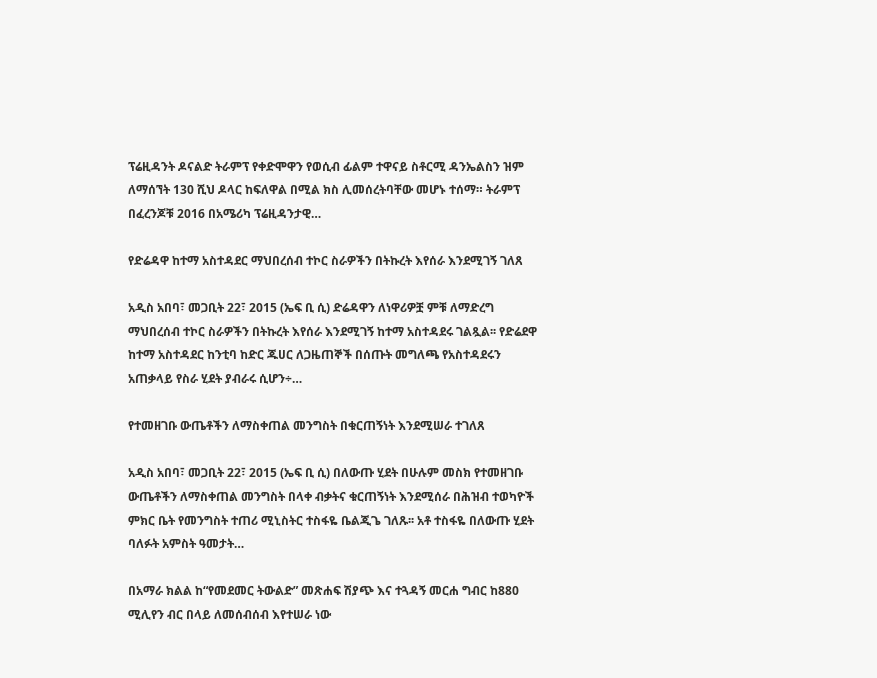ፕሬዚዳንት ዶናልድ ትራምፕ የቀድሞዋን የወሲብ ፊልም ተዋናይ ስቶርሚ ዳንኤልስን ዝም ለማሰኘት 130 ሺህ ዶላር ከፍለዋል በሚል ክስ ሊመሰረትባቸው መሆኑ ተሰማ። ትራምፕ በፈረንጆቹ 2016 በአሜሪካ ፕሬዚዳንታዊ…

የድሬዳዋ ከተማ አስተዳደር ማህበረሰብ ተኮር ስራዎችን በትኩረት እየሰራ እንደሚገኝ ገለጸ

አዲስ አበባ፣ መጋቢት 22፣ 2015 (ኤፍ ቢ ሲ) ድሬዳዋን ለነዋሪዎቿ ምቹ ለማድረግ ማህበረሰብ ተኮር ስራዎችን በትኩረት እየሰራ እንደሚገኝ ከተማ አስተዳደሩ ገልጿል፡፡ የድሬደዋ ከተማ አስተዳደር ከንቲባ ከድር ጁሀር ለጋዜጠኞች በሰጡት መግለጫ የአስተዳደሩን አጠቃላይ የስራ ሂደት ያብራሩ ሲሆን÷…

የተመዘገቡ ውጤቶችን ለማስቀጠል መንግስት በቁርጠኝነት እንደሚሠራ ተገለጸ

አዲስ አበባ፣ መጋቢት 22፣ 2015 (ኤፍ ቢ ሲ) በለውጡ ሂደት በሁሉም መስክ የተመዘገቡ ውጤቶችን ለማስቀጠል መንግስት በላቀ ብቃትና ቁርጠኝነት እንደሚሰራ በሕዝብ ተወካዮች ምክር ቤት የመንግስት ተጠሪ ሚኒስትር ተስፋዬ ቤልጂጌ ገለጹ፡፡ አቶ ተስፋዬ በለውጡ ሂደት ባለፉት አምስት ዓመታት…

በአማራ ክልል ከ“የመደመር ትውልድ” መጽሐፍ ሽያጭ እና ተጓዳኝ መርሐ ግብር ከ880 ሚሊየን ብር በላይ ለመሰብሰብ እየተሠራ ነው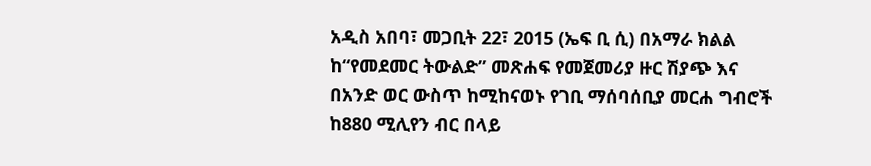አዲስ አበባ፣ መጋቢት 22፣ 2015 (ኤፍ ቢ ሲ) በአማራ ክልል ከ“የመደመር ትውልድ” መጽሐፍ የመጀመሪያ ዙር ሽያጭ እና በአንድ ወር ውስጥ ከሚከናወኑ የገቢ ማሰባሰቢያ መርሐ ግብሮች ከ880 ሚሊየን ብር በላይ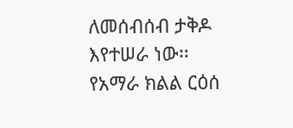ለመሰብሰብ ታቅዶ እየተሠራ ነው፡፡ የአማራ ክልል ርዕሰ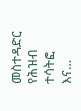መስተዳድር የሕዝብ ተሳትፎ እና…